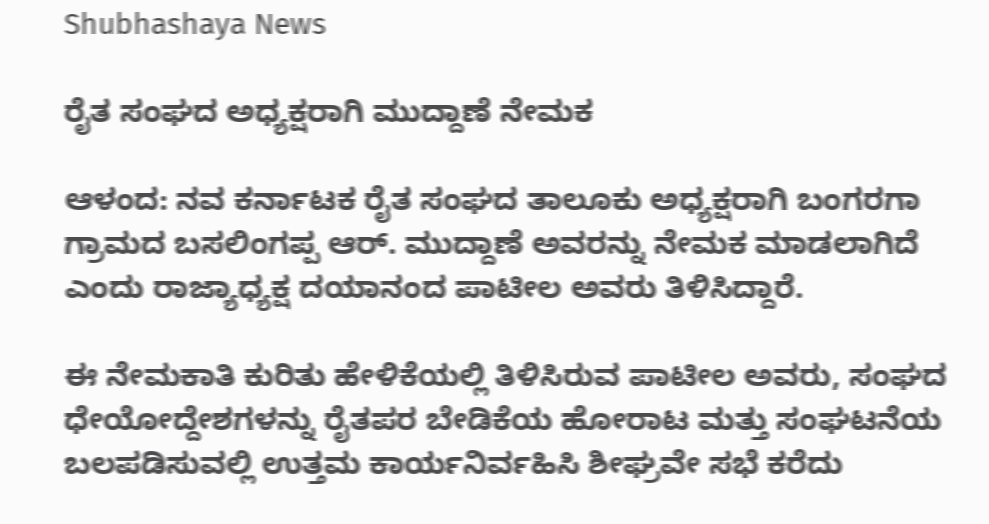Shubhashaya News

ರೈತ ಸಂಘದ ಅಧ್ಯಕ್ಷರಾಗಿ ಮುದ್ದಾಣೆ ನೇಮಕ

ಆಳಂದ: ನವ ಕರ್ನಾಟಕ ರೈತ ಸಂಘದ ತಾಲೂಕು ಅಧ್ಯಕ್ಷರಾಗಿ ಬಂಗರಗಾ ಗ್ರಾಮದ ಬಸಲಿಂಗಪ್ಪ ಆರ್. ಮುದ್ದಾಣೆ ಅವರನ್ನು ನೇಮಕ ಮಾಡಲಾಗಿದೆ ಎಂದು ರಾಜ್ಯಾಧ್ಯಕ್ಷ ದಯಾನಂದ ಪಾಟೀಲ ಅವರು ತಿಳಿಸಿದ್ದಾರೆ.

ಈ ನೇಮಕಾತಿ ಕುರಿತು ಹೇಳಿಕೆಯಲ್ಲಿ ತಿಳಿಸಿರುವ ಪಾಟೀಲ ಅವರು, ಸಂಘದ ಧೇಯೋದ್ದೇಶಗಳನ್ನು ರೈತಪರ ಬೇಡಿಕೆಯ ಹೋರಾಟ ಮತ್ತು ಸಂಘಟನೆಯ ಬಲಪಡಿಸುವಲ್ಲಿ ಉತ್ತಮ ಕಾರ್ಯನಿರ್ವಹಿಸಿ ಶೀಘ್ರವೇ ಸಭೆ ಕರೆದು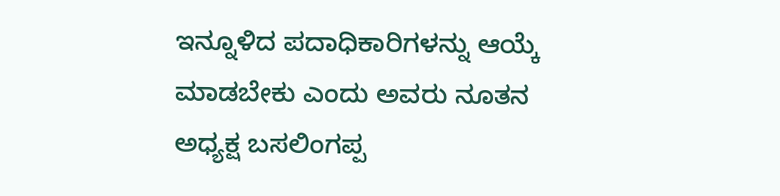ಇನ್ನೂಳಿದ ಪದಾಧಿಕಾರಿಗಳನ್ನು ಆಯ್ಕೆ ಮಾಡಬೇಕು ಎಂದು ಅವರು ನೂತನ ಅಧ್ಯಕ್ಷ ಬಸಲಿಂಗಪ್ಪ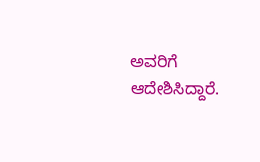ಅವರಿಗೆ ಆದೇಶಿಸಿದ್ದಾರೆ.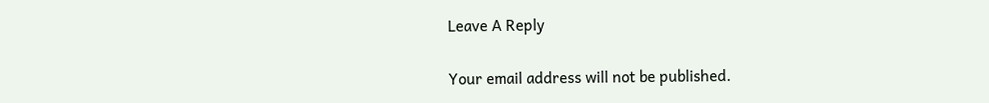Leave A Reply

Your email address will not be published.